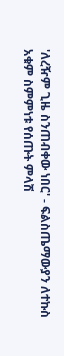'ለረዥም ጊዜ ስንጠብቀው ነበር' - ፍልስጤማውያን ለተኩስ አቁም ስምምነቱ የሰጡት ምላሽ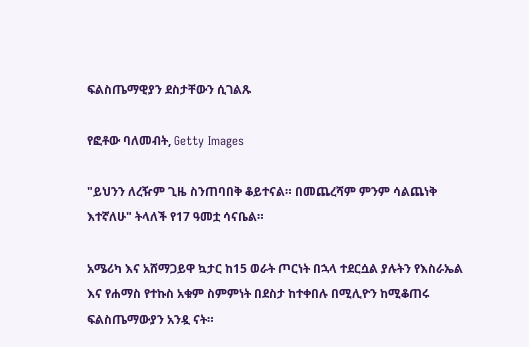ፍልስጤማዊያን ደስታቸውን ሲገልጹ

የፎቶው ባለመብት, Getty Images

"ይህንን ለረዥም ጊዜ ስንጠባበቅ ቆይተናል። በመጨረሻም ምንም ሳልጨነቅ እተኛለሁ" ትላለች የ17 ዓመቷ ሳናቤል።

አሜሪካ እና አሸማጋይዋ ኳታር ከ15 ወራት ጦርነት በኋላ ተደርሷል ያሉትን የእስራኤል እና የሐማስ የተኩስ አቁም ስምምነት በደስታ ከተቀበሉ በሚሊዮን ከሚቆጠሩ ፍልስጤማውያን አንዷ ናት።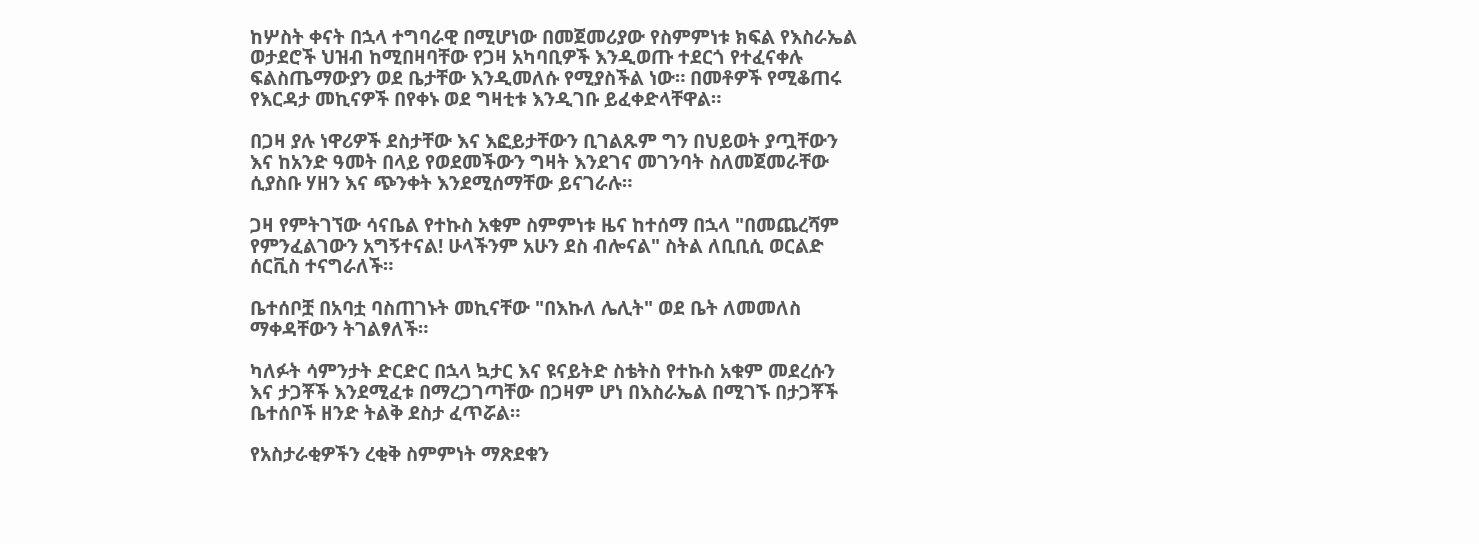ከሦስት ቀናት በኋላ ተግባራዊ በሚሆነው በመጀመሪያው የስምምነቱ ክፍል የእስራኤል ወታደሮች ህዝብ ከሚበዛባቸው የጋዛ አካባቢዎች እንዲወጡ ተደርጎ የተፈናቀሉ ፍልስጤማውያን ወደ ቤታቸው እንዲመለሱ የሚያስችል ነው። በመቶዎች የሚቆጠሩ የእርዳታ መኪናዎች በየቀኑ ወደ ግዛቲቱ እንዲገቡ ይፈቀድላቸዋል።

በጋዛ ያሉ ነዋሪዎች ደስታቸው እና እፎይታቸውን ቢገልጹም ግን በህይወት ያጧቸውን እና ከአንድ ዓመት በላይ የወደመችውን ግዛት እንደገና መገንባት ስለመጀመራቸው ሲያስቡ ሃዘን እና ጭንቀት እንደሚሰማቸው ይናገራሉ።

ጋዛ የምትገኘው ሳናቤል የተኩስ አቁም ስምምነቱ ዜና ከተሰማ በኋላ "በመጨረሻም የምንፈልገውን አግኝተናል! ሁላችንም አሁን ደስ ብሎናል" ስትል ለቢቢሲ ወርልድ ሰርቪስ ተናግራለች።

ቤተሰቦቿ በአባቷ ባስጠገኑት መኪናቸው "በእኩለ ሌሊት" ወደ ቤት ለመመለስ ማቀዳቸውን ትገልፃለች።

ካለፉት ሳምንታት ድርድር በኋላ ኳታር እና ዩናይትድ ስቴትስ የተኩስ አቁም መደረሱን እና ታጋቾች እንደሚፈቱ በማረጋገጣቸው በጋዛም ሆነ በእስራኤል በሚገኙ በታጋቾች ቤተሰቦች ዘንድ ትልቅ ደስታ ፈጥሯል።

የአስታራቂዎችን ረቂቅ ስምምነት ማጽደቁን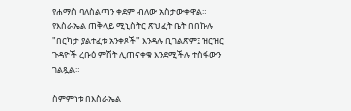የሐማስ ባለስልጣን ቀደም ብለው አስታውቀዋል። የእስራኤል ጠቅላይ ሚኒስትር ጽህፈት ቤት በበኩሉ "በርካታ ያልተፈቱ አንቀጾች" እንዳሉ ቢገልጽም፤ ዝርዝር ጉዳዮች ረቡዕ ምሽት ሊጠናቀቁ እንደሚችሉ ተስፋውን ገልጿል።

ስምምነቱ በእስራኤል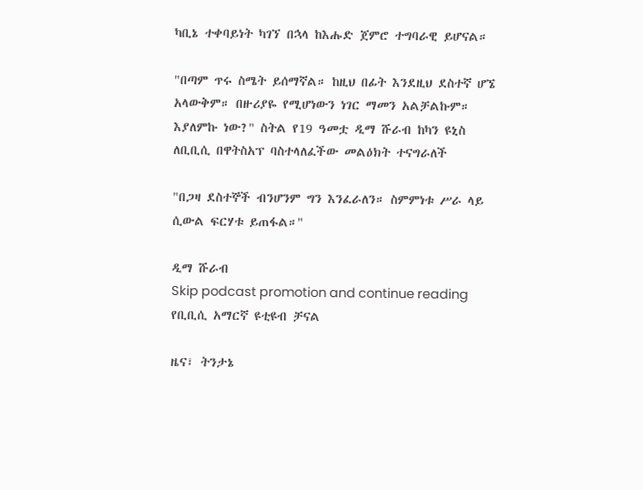ካቢኔ ተቀባይነት ካገኘ በኋላ ከእሑድ ጀምሮ ተግባራዊ ይሆናል።

"በጣም ጥሩ ስሜት ይሰማኛል። ከዚህ በፊት እንደዚህ ደስተኛ ሆኜ አላውቅም። በዙሪያዬ የሚሆነውን ነገር ማመን አልቻልኩም። እያለምኩ ነው?" ስትል የ19 ዓመቷ ዲማ ሹራብ ከካን ዩኒስ ለቢቢሲ በዋትስአፕ ባስተላለፈችው መልዕክት ተናግራለች

"በጋዛ ደስተኞች ብንሆንም ግን እንፈራለን። ስምምነቱ ሥራ ላይ ሲውል ፍርሃቱ ይጠፋል።"

ዲማ ሹራብ
Skip podcast promotion and continue reading
የቢቢሲ አማርኛ ዩቲዩብ ቻናል

ዜና፣ ትንታኔ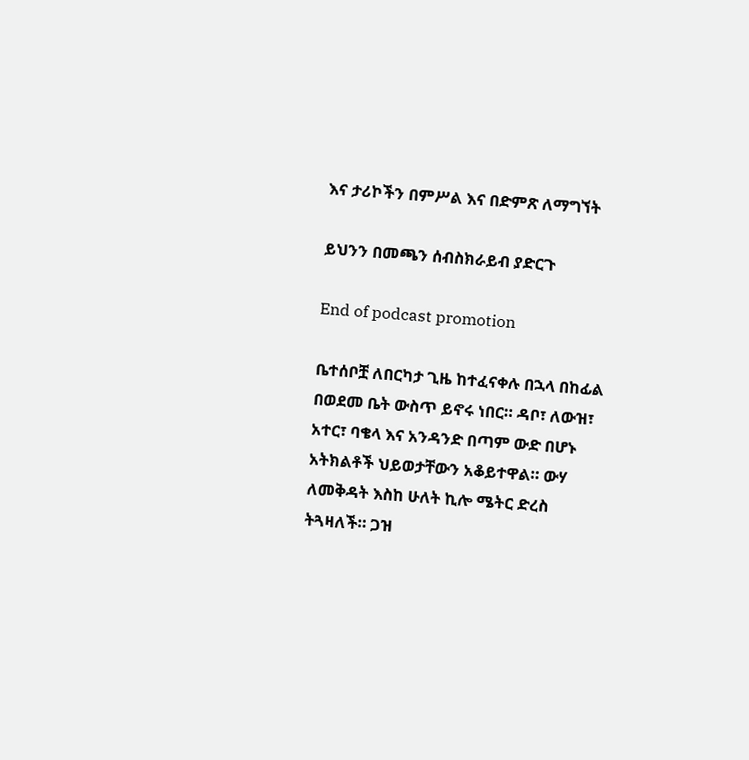እና ታሪኮችን በምሥል እና በድምጽ ለማግኘት

ይህንን በመጫን ሰብስክራይብ ያድርጉ

End of podcast promotion

ቤተሰቦቿ ለበርካታ ጊዜ ከተፈናቀሉ በኋላ በከፊል በወደመ ቤት ውስጥ ይኖሩ ነበር። ዳቦ፣ ለውዝ፣ አተር፣ ባቄላ እና አንዳንድ በጣም ውድ በሆኑ አትክልቶች ህይወታቸውን አቆይተዋል። ውሃ ለመቅዳት እስከ ሁለት ኪሎ ሜትር ድረስ ትጓዛለች። ጋዝ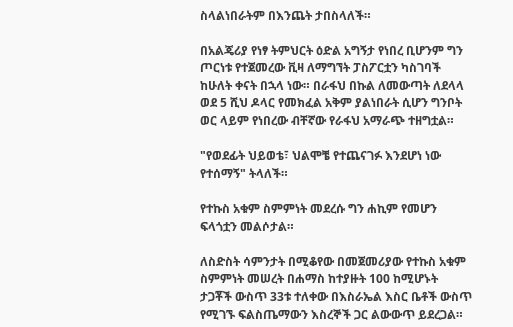ስላልነበራትም በእንጨት ታበስላለች።

በአልጄሪያ የነፃ ትምህርት ዕድል አግኝታ የነበረ ቢሆንም ግን ጦርነቱ የተጀመረው ቪዛ ለማግኘት ፓስፖርቷን ካስገባች ከሁለት ቀናት በኋላ ነው። በራፋህ በኩል ለመውጣት ለደላላ ወደ 5 ሺህ ዶላር የመክፈል አቅም ያልነበራት ሲሆን ግንቦት ወር ላይም የነበረው ብቸኛው የራፋህ አማራጭ ተዘግቷል።

"የወደፊት ህይወቴ፣ ህልሞቼ የተጨናገፉ እንደሆነ ነው የተሰማኝ" ትላለች።

የተኩስ አቁም ስምምነት መደረሱ ግን ሐኪም የመሆን ፍላጎቷን መልሶታል።

ለስድስት ሳምንታት በሚቆየው በመጀመሪያው የተኩስ አቁም ስምምነት መሠረት በሐማስ ከተያዙት 100 ከሚሆኑት ታጋቾች ውስጥ 33ቱ ተለቀው በእስራኤል እስር ቤቶች ውስጥ የሚገኙ ፍልስጤማውን እስረኞች ጋር ልውውጥ ይደረጋል።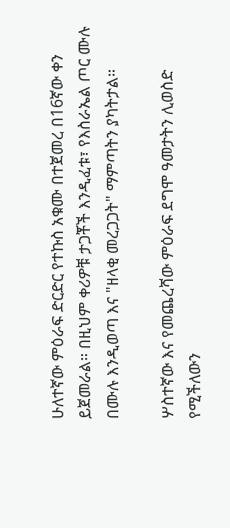ሁለተኛው ምዕራፍ ድርድር የተኩስ አቁሙ በተጀመረ በ16ኛው ቀን ይጀመራል። በዚህም ቀሪዎቹ ታጋቾች እንዲፈቱ፣ የእስራኤል ጦር ሙሉ በሙሉ እንዲወጣ እና "ዘላቂ መረጋጋት" ማምጣትን ያካትታል።

ሦስተኛው እና የመጨረሻው ምዕራፍ ደግሞ ዓመታትን ሊወስድ የሚችለውን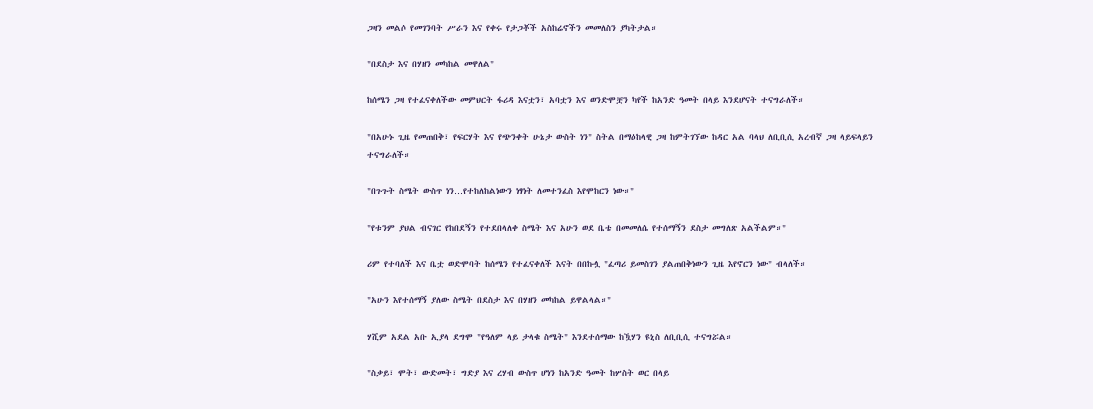ጋዛን መልሶ የመገንባት ሥራን እና የቀሩ የታጋቾች አስከሬኖችን መመለስን ያካትታል።

"በደስታ እና በሃዘን መካከል መዋለል"

ከሰሜን ጋዛ የተፈናቀለችው መምህርት ፋሪዳ እናቷን፣ አባቷን እና ወንድሞቿን ካየች ከአንድ ዓመት በላይ እንደሆናት ተናግራለች።

"በአሁኑ ጊዜ የመጠበቅ፣ የፍርሃት እና የጭንቀት ሁኔታ ውስት ነን" ስትል በማዕከላዊ ጋዛ ከምትገኘው ከዳር አል ባላህ ለቢቢሲ አረብኛ ጋዛ ላይፍላይን ተናግራለች።

"በጉጉት ስሜት ውስጥ ነን…የተከለከልነውን ነፃነት ለመተንፈስ እየሞከርን ነው።"

"የቱንም ያህል ብናገር የከበደኝን የተደበላለቀ ስሜት እና አሁን ወደ ቤቴ በመመለሴ የተሰማኝን ደስታ መግለጽ አልችልም።"

ሪም የተባለች እና ቤቷ ወድሞባት ከሰሜን የተፈናቀለች እናት በበኩሏ "ፈጣሪ ይመስገን ያልጠበቅነውን ጊዜ እየኖርን ነው" ብላለች።

"አሁን እየተሰማኝ ያለው ስሜት በደስታ እና በሃዘን መካከል ይዋልላል።"

ሃሺም አደል አቡ ኢያላ ደግሞ "የዓለም ላይ ታላቁ ስሜት" እንደተሰማው ከዃሃን ዩኒስ ለቢቢሲ ተናግሯል።

"ስቃይ፣ ሞት፣ ውድመት፣ ግድያ እና ረሃብ ውስጥ ሆነን ከአንድ ዓመት ከሦስት ወር በላይ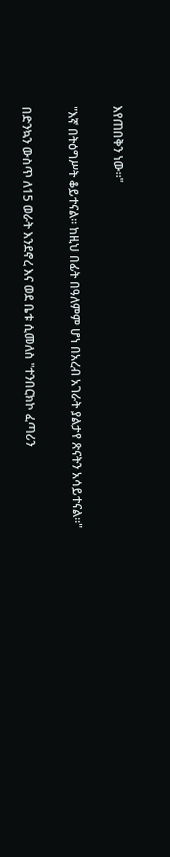እየጠበቅን ነው።"

"እኛ በትዕግሥት ቆይተናል። ከዚህ በፊት በዓለምም ሆነ በአረብ አገራት ያልታየ ጽናትን አሳይተናል።"

በድንኳን ውስጥ ለ15 ወራት እንደኖረ እና ወደ ቤቱ ሲመለስ "ተንበርክኮ ፈጣሪን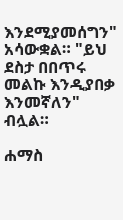እንደሚያመሰግን" አሳውቋል። "ይህ ደስታ በበጥሩ መልኩ እንዲያበቃ እንመኛለን" ብሏል።

ሐማስ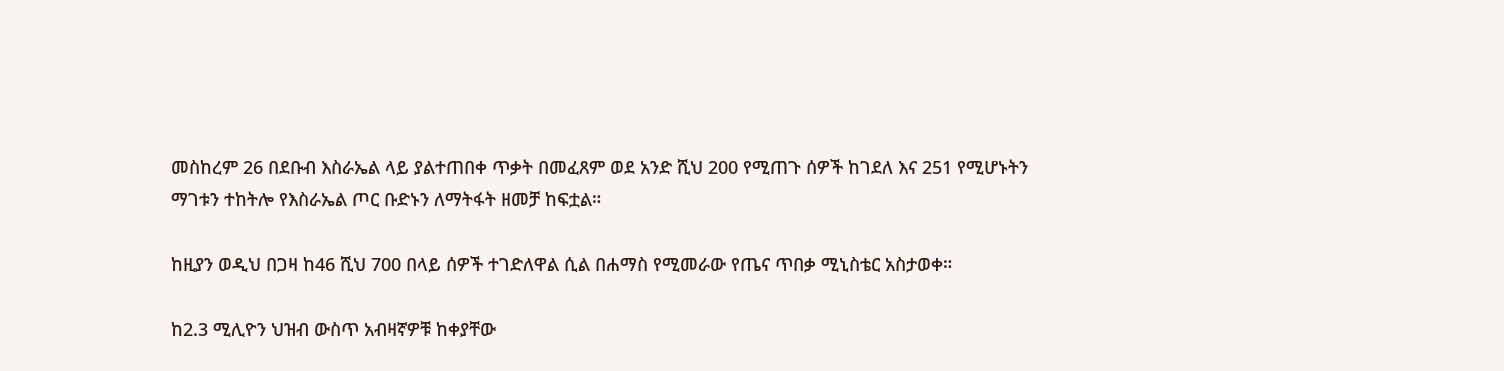መስከረም 26 በደቡብ እስራኤል ላይ ያልተጠበቀ ጥቃት በመፈጸም ወደ አንድ ሺህ 200 የሚጠጉ ሰዎች ከገደለ እና 251 የሚሆኑትን ማገቱን ተከትሎ የእስራኤል ጦር ቡድኑን ለማትፋት ዘመቻ ከፍቷል።

ከዚያን ወዲህ በጋዛ ከ46 ሺህ 700 በላይ ሰዎች ተገድለዋል ሲል በሐማስ የሚመራው የጤና ጥበቃ ሚኒስቴር አስታወቀ።

ከ2.3 ሚሊዮን ህዝብ ውስጥ አብዛኛዎቹ ከቀያቸው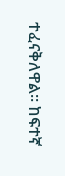ተፈናቅለዋል። ከፍተኛ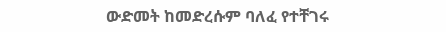ውድመት ከመድረሱም ባለፈ የተቸገሩ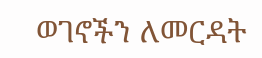ወገኖችን ለመርዳት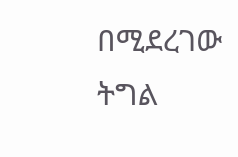በሚደረገው ትግል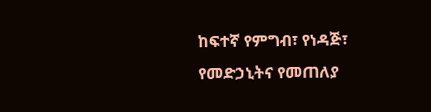ከፍተኛ የምግብ፣ የነዳጅ፣ የመድኃኒትና የመጠለያ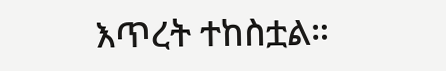እጥረት ተከስቷል።